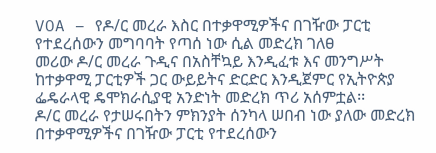VOA – የዶ/ር መረራ እስር በተቃዋሚዎችና በገዥው ፓርቲ የተደረሰውን መግባባት የጣሰ ነው ሲል መድረክ ገለፀ
መሪው ዶ/ር መረራ ጉዲና በአስቸኳይ እንዲፈቱ እና መንግሥት ከተቃዋሚ ፓርቲዎች ጋር ውይይትና ድርድር እንዲጀምር የኢትዮጵያ ፌዴራላዊ ዴሞክራሲያዊ አንድነት መድረክ ጥሪ አሰምቷል፡፡
ዶ/ር መረራ የታሠሩበትን ምክንያት ሰንካላ ሠበብ ነው ያለው መድረክ በተቃዋሚዎችና በገዥው ፓርቲ የተደረሰውን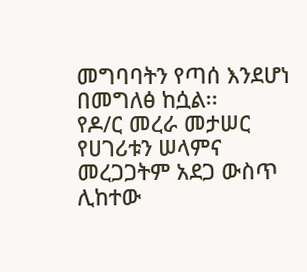መግባባትን የጣሰ እንደሆነ በመግለፅ ከሷል፡፡
የዶ/ር መረራ መታሠር የሀገሪቱን ሠላምና መረጋጋትም አደጋ ውስጥ ሊከተው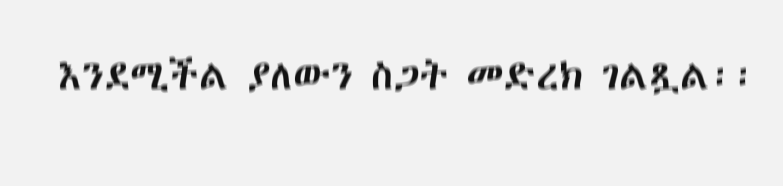እንደሚችል ያለውን ስጋት መድረክ ገልጿል፡፡